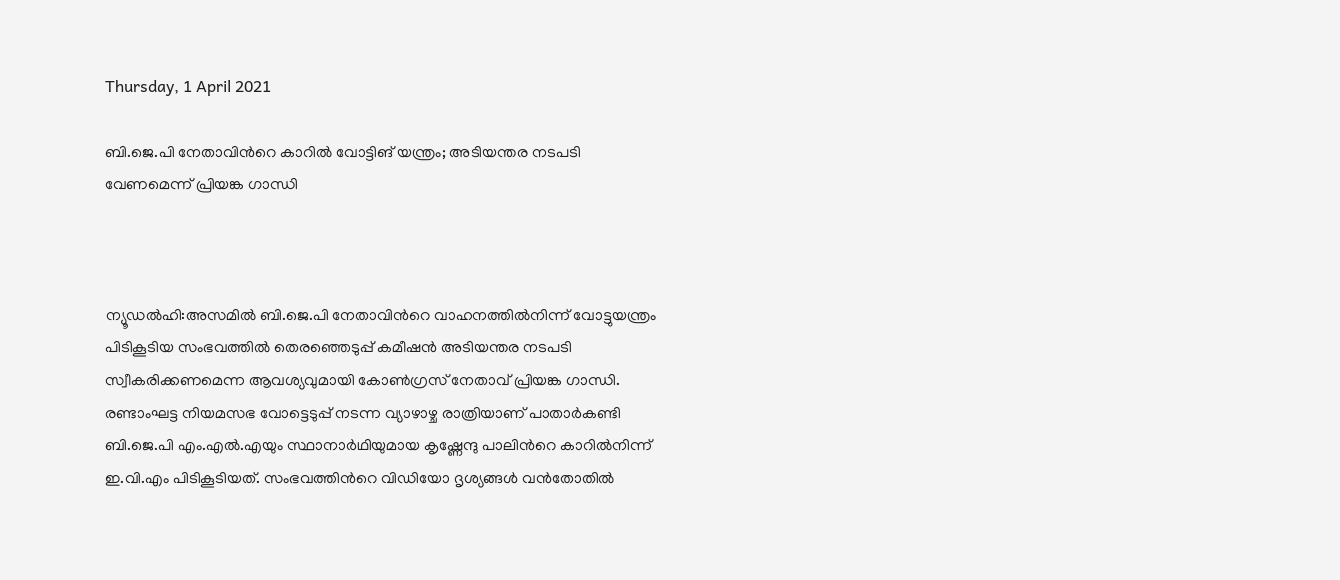Thursday, 1 April 2021

ബി.ജെ.പി നേതാവിന്‍റെ കാറിൽ വോട്ടിങ് യന്ത്രം; അടിയന്തര നടപടി വേണമെന്ന് പ്രിയങ്ക ഗാന്ധി



ന്യൂഡൽഹി:അസമിൽ ബി.ജെ.പി നേതാവിന്‍റെ വാഹനത്തിൽനിന്ന് വോട്ടുയന്ത്രം പിടികൂടിയ സംഭവത്തിൽ തെരഞ്ഞെടുപ്പ് കമീഷൻ അടിയന്തര നടപടി സ്വീകരിക്കണമെന്ന ആവശ്യവുമായി കോൺഗ്രസ് നേതാവ് പ്രിയങ്ക ഗാന്ധി. രണ്ടാംഘട്ട നിയമസഭ വോട്ടെടുപ്പ് നടന്ന വ്യാഴാഴ്ച രാത്രിയാണ് പാതാർകണ്ടി ബി.ജെ.പി എം.എൽ.എയും സ്ഥാനാർഥിയുമായ കൃഷ്ണേന്ദു പാലിന്‍റെ കാറിൽനിന്ന് ഇ.വി.എം പിടികൂടിയത്. സംഭവത്തിന്‍റെ വിഡിയോ ദൃശ്യങ്ങൾ വൻതോതിൽ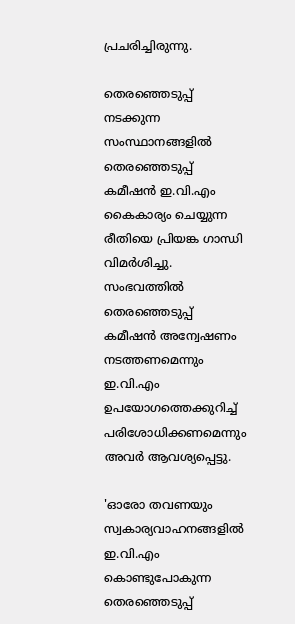പ്രചരിച്ചിരുന്നു.

തെരഞ്ഞെടുപ്പ് നടക്കുന്ന സംസ്ഥാനങ്ങളിൽ തെരഞ്ഞെടുപ്പ് കമീഷൻ ഇ.വി.എം കൈകാര്യം ചെയ്യുന്ന രീതിയെ പ്രിയങ്ക ഗാന്ധി വിമർശിച്ചു. സംഭവത്തിൽ തെരഞ്ഞെടുപ്പ് കമീഷൻ അന്വേഷണം നടത്തണമെന്നും ഇ.വി.എം ഉപയോഗത്തെക്കുറിച്ച് പരിശോധിക്കണമെന്നും അവർ ആവശ്യപ്പെട്ടു.

'ഓരോ തവണയും സ്വകാര്യവാഹനങ്ങളിൽ ഇ.വി.എം കൊണ്ടുപോകുന്ന തെരഞ്ഞെടുപ്പ്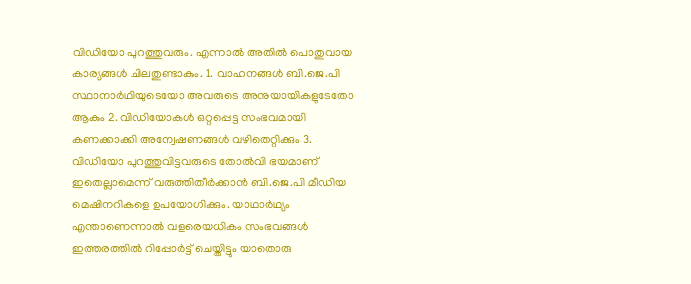വിഡിയോ പുറത്തുവരും. എന്നാൽ അതിൽ പൊതുവായ കാര്യങ്ങൾ ചിലതുണ്ടാകും. 1. വാഹനങ്ങൾ ബി.ജെ.പി സ്ഥാനാർഥിയുടെയോ അവരുടെ അനുയായികളുടേതോ ആകും 2. വിഡിയോകൾ ഒറ്റപ്പെട്ട സംഭവമായി കണക്കാക്കി അന്വേഷണങ്ങൾ വഴിതെറ്റിക്കും 3. വിഡിയോ പുറത്തുവിട്ടവരുടെ തോൽവി ഭയമാണ് ഇതെല്ലാമെന്ന് വരുത്തിതീർക്കാൻ ബി.ജെ.പി മീഡിയ മെഷിനറികളെ ഉപയോഗിക്കും. യാഥാർഥ്യം എന്താണെന്നാൽ വളരെയധികം സംഭവങ്ങൾ ഇത്തരത്തിൽ റിപ്പോർട്ട് ചെയ്തിട്ടും യാതൊരു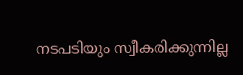നടപടിയും സ്വീകരിക്കുന്നില്ല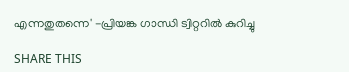എന്നതുതന്നെ' -പ്രിയങ്ക ഗാന്ധി ട്വിറ്ററിൽ കുറിച്ചു

SHARE THIS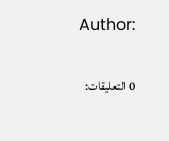Author:

0 التعليقات: